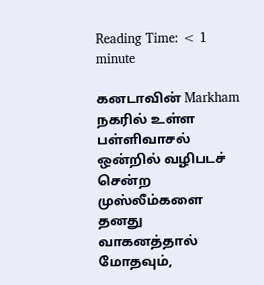Reading Time: < 1 minute

கனடாவின் Markham நகரில் உள்ள பள்ளிவாசல் ஒன்றில் வழிபடச் சென்ற முஸ்லீம்களை தனது வாகனத்தால் மோதவும்,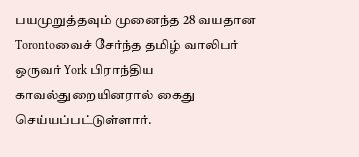பயமுறுத்தவும் முனைந்த 28 வயதான Torontoவைச் சேர்ந்த தமிழ் வாலிபர் ஒருவர் York பிராந்திய காவல்துறையினரால் கைது செய்யப்பட்டுள்ளார்.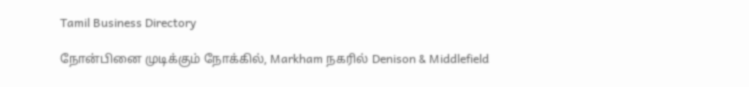Tamil Business Directory

நோன்பினை முடிக்கும் நோக்கில், Markham நகரில் Denison & Middlefield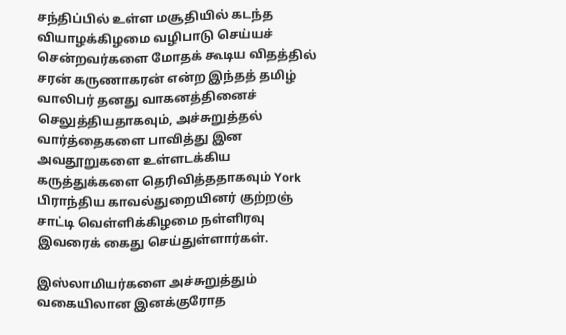சந்திப்பில் உள்ள மசூதியில் கடந்த வியாழக்கிழமை வழிபாடு செய்யச் சென்றவர்களை மோதக் கூடிய விதத்தில் சரன் கருணாகரன் என்ற இந்தத் தமிழ் வாலிபர் தனது வாகனத்தினைச் செலுத்தியதாகவும், அச்சுறுத்தல் வார்த்தைகளை பாவித்து இன அவதூறுகளை உள்ளடக்கிய கருத்துக்களை தெரிவித்ததாகவும் York பிராந்திய காவல்துறையினர் குற்றஞ் சாட்டி வெள்ளிக்கிழமை நள்ளிரவு இவரைக் கைது செய்துள்ளார்கள்.

இஸ்லாமியர்களை அச்சுறுத்தும் வகையிலான இனக்குரோத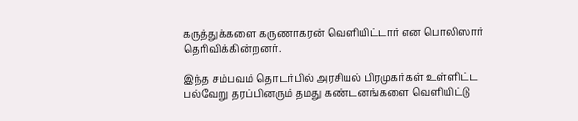கருத்துக்களை கருணாகரன் வெளியிட்டார் என பொலிஸார் தெரிவிக்கின்றனர்.

இந்த சம்பவம் தொடர்பில் அரசியல் பிரமுகர்கள் உள்ளிட்ட பல்வேறு தரப்பினரும் தமது கண்டனங்களை வெளியிட்டு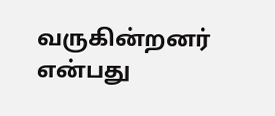வருகின்றனர் என்பது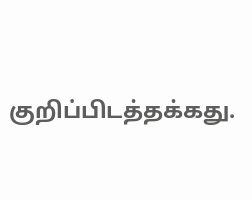குறிப்பிடத்தக்கது.